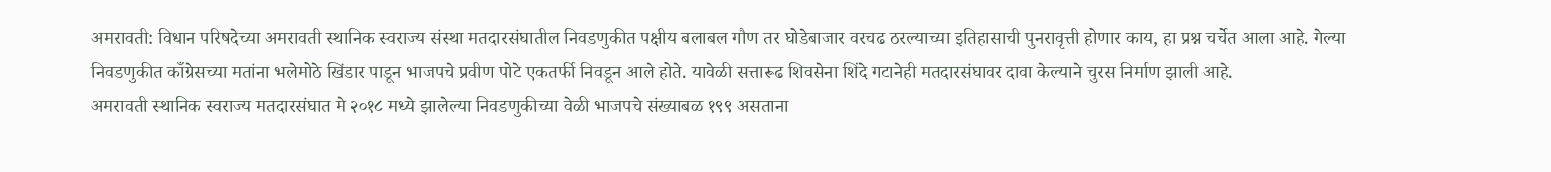अमरावती: विधान परिषदेच्या अमरावती स्थानिक स्वराज्य संस्था मतदारसंघातील निवडणुकीत पक्षीय बलाबल गौण तर घोडेबाजार वरचढ ठरल्याच्या इतिहासाची पुनरावृत्ती होणार काय, हा प्रश्न चर्चेत आला आहे. गेल्या निवडणुकीत काँग्रेसच्या मतांना भलेमोठे खिंडार पाडून भाजपचे प्रवीण पोटे एकतर्फी निवडून आले होते. यावेळी सत्तारूढ शिवसेना शिंदे गटानेही मतदारसंघावर दावा केल्याने चुरस निर्माण झाली आहे.
अमरावती स्थानिक स्वराज्य मतदारसंघात मे २०१८ मध्ये झालेल्या निवडणुकीच्या वेळी भाजपचे संख्याबळ १९९ असताना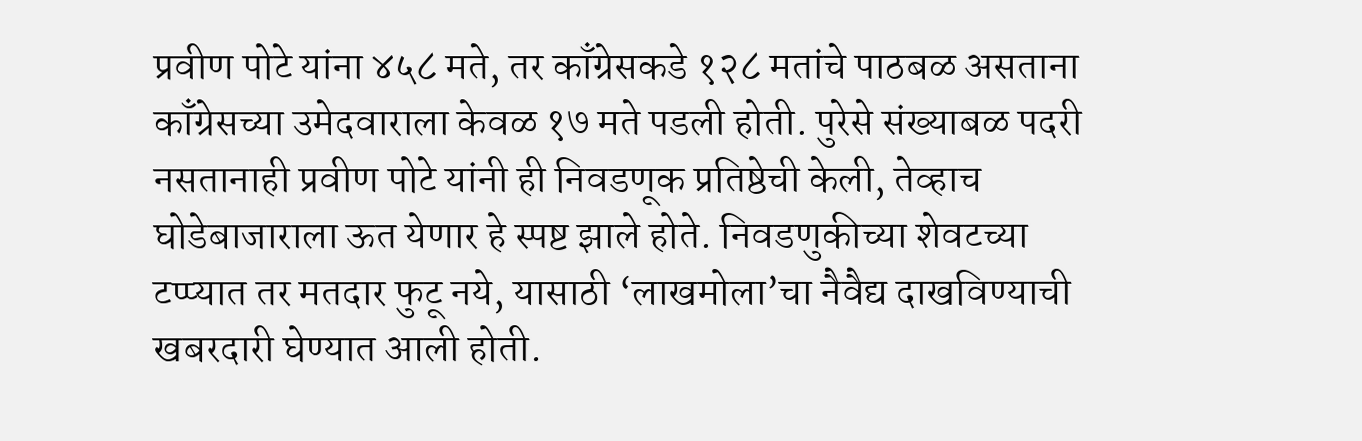प्रवीण पोटे यांना ४५८ मते, तर काँग्रेसकडे १२८ मतांचे पाठबळ असताना काँग्रेसच्या उमेदवाराला केवळ १७ मते पडली होती. पुरेसे संख्याबळ पदरी नसतानाही प्रवीण पोटे यांनी ही निवडणूक प्रतिष्ठेची केली, तेव्हाच घोडेबाजाराला ऊत येणार हे स्पष्ट झाले होते. निवडणुकीच्या शेवटच्या टप्प्यात तर मतदार फुटू नये, यासाठी ‘लाखमोला’चा नैवैद्य दाखविण्याची खबरदारी घेण्यात आली होती.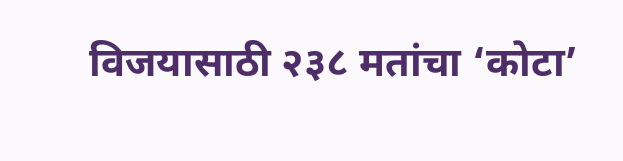विजयासाठी २३८ मतांचा ‘कोटा’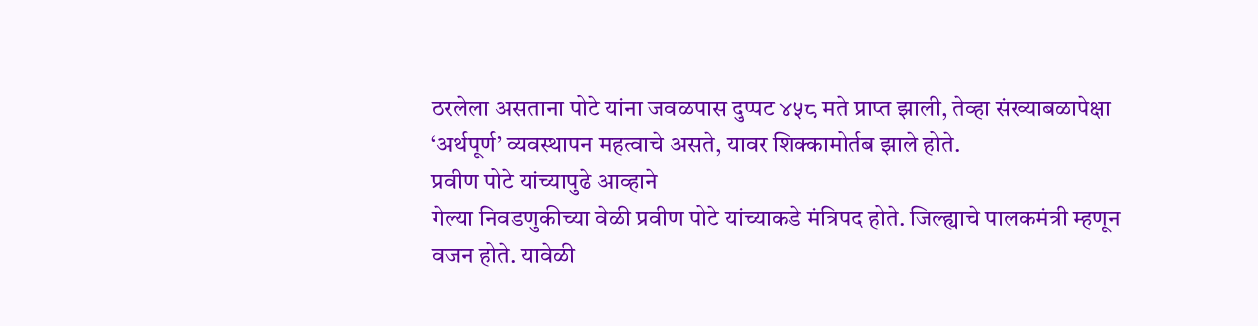ठरलेला असताना पोटे यांना जवळपास दुप्पट ४५८ मते प्राप्त झाली, तेव्हा संख्याबळापेक्षा ‘अर्थपूर्ण’ व्यवस्थापन महत्वाचे असते, यावर शिक्कामोर्तब झाले होते.
प्रवीण पोटे यांच्यापुढे आव्हाने
गेल्या निवडणुकीच्या वेळी प्रवीण पोटे यांच्याकडे मंत्रिपद होते. जिल्ह्याचे पालकमंत्री म्हणून वजन होते. यावेळी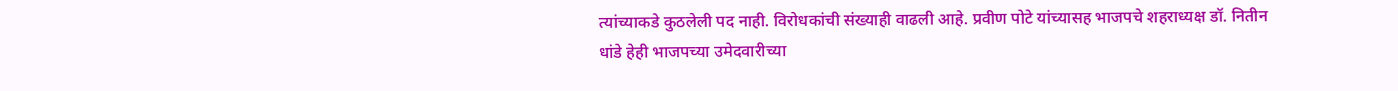त्यांच्याकडे कुठलेली पद नाही. विरोधकांची संख्याही वाढली आहे. प्रवीण पोटे यांच्यासह भाजपचे शहराध्यक्ष डॉ. नितीन धांडे हेही भाजपच्या उमेदवारीच्या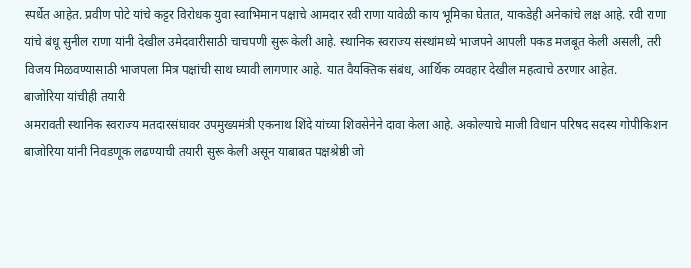स्पर्धेत आहेत. प्रवीण पोटे यांचे कट्टर विरोधक युवा स्वाभिमान पक्षाचे आमदार रवी राणा यावेळी काय भूमिका घेतात, याकडेही अनेकांचे लक्ष आहे. रवी राणा यांचे बंधू सुनील राणा यांनी देखील उमेदवारीसाठी चाचपणी सुरू केली आहे. स्थानिक स्वराज्य संस्थांमध्ये भाजपने आपली पकड मजबूत केली असली, तरी विजय मिळवण्यासाठी भाजपला मित्र पक्षांची साथ घ्यावी लागणार आहे. यात वैयक्तिक संबंध, आर्थिक व्यवहार देखील महत्वाचे ठरणार आहेत.
बाजोरिया यांचीही तयारी
अमरावती स्थानिक स्वराज्य मतदारसंघावर उपमुख्यमंत्री एकनाथ शिंदे यांच्या शिवसेनेने दावा केला आहे. अकोल्याचे माजी विधान परिषद सदस्य गोपीकिशन बाजोरिया यांनी निवडणूक लढण्याची तयारी सुरू केली असून याबाबत पक्षश्रेष्ठी जो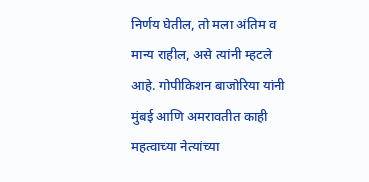निर्णय घेतील, तो मला अंतिम व मान्य राहील, असे त्यांनी म्हटले आहे. गोपीकिशन बाजोरिया यांनी मुंबई आणि अमरावतीत काही महत्वाच्या नेत्यांच्या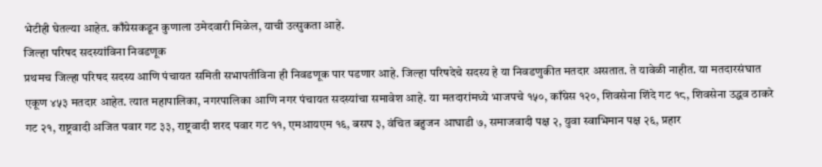भेटीही घेतल्या आहेत. काँग्रेसकडून कुणाला उमेदवारी मिळेल, याची उत्सुकता आहे.
जिल्हा परिषद सदस्यांविना निवडणूक
प्रथमच जिल्हा परिषद सदस्य आणि पंचायत समिती सभापतींविना ही निवडणूक पार पडणार आहे. जिल्हा परिषदेचे सदस्य हे या निवडणुकीत मतदार असतात. ते यावेळी नाहीत. या मतदारसंघात एकूण ४५३ मतदार आहेत. त्यात महापालिका, नगरपालिका आणि नगर पंचायत सदस्यांचा समावेश आहे. या मतदारांमध्ये भाजपचे १५०, काँग्रेस १२०, शिवसेना शिंदे गट १८, शिवसेना उद्धव ठाकरे गट २१, राष्ट्रवादी अजित पवार गट ३३, राष्ट्रवादी शरद पवार गट ११, एमआयएम १६, बसप ३, वंचित बहुजन आघाडी ७, समाजवादी पक्ष २, युवा स्वाभिमान पक्ष २६, प्रहार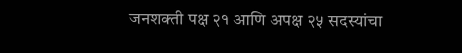जनशक्ती पक्ष २१ आणि अपक्ष २५ सदस्यांचा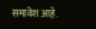समावेश आहे.